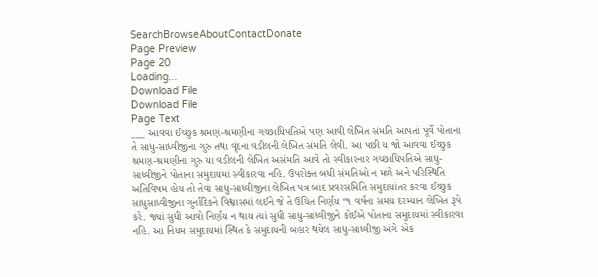SearchBrowseAboutContactDonate
Page Preview
Page 20
Loading...
Download File
Download File
Page Text
___ આવવા ઈચ્છુક શ્રમણ-શ્રમણીના ગચ્છાધિપતિએ પણ આવી લેખિત સંમતિ આપતાં પૂર્વે પોતાના તે સાધુ-સાધ્વીજીના ગુરુ તથા વૃંદના વડીલની લેખિત સંમતિ લેવી. આ પછી ય જો આવવા ઈચ્છુક શ્રમણ-શ્રમણીના ગુરુ યા વડીલની લેખિત અસંમતિ આવે તો સ્વીકારનાર ગચ્છાધિપતિએ સાધુ-સાધ્વીજીને પોતાના સમુદાયમાં સ્વીકારવા નહિ. ઉપરોક્ત બધી સંમતિઓ ન મળે અને પરિસ્થિતિ અતિવિષમ હોય તો તેવા સાધુ-સાધ્વીજીના લેખિત પત્ર બાદ પ્રવરસમિતિ સમુદાયાંતર કરવા ઈચ્છુક સાધુસાધ્વીજીના ગુર્નાદિકને વિશ્વાસમાં લઈને જે તે ઉચિત નિર્ણય “૧ વર્ષના સમય દરમ્યાન લેખિત રૂપે કરે. જ્યાં સુધી આવો નિર્ણય ન થાય ત્યાં સુધી સાધુ-સાધ્વીજીને કોઈએ પોતાના સમુદાયમાં સ્વીકારવા નહિ. આ નિયમ સમુદાયમાં સ્થિત કે સમુદાયની બહાર થયેલ સાધુ-સાધ્વીજી અંગે એક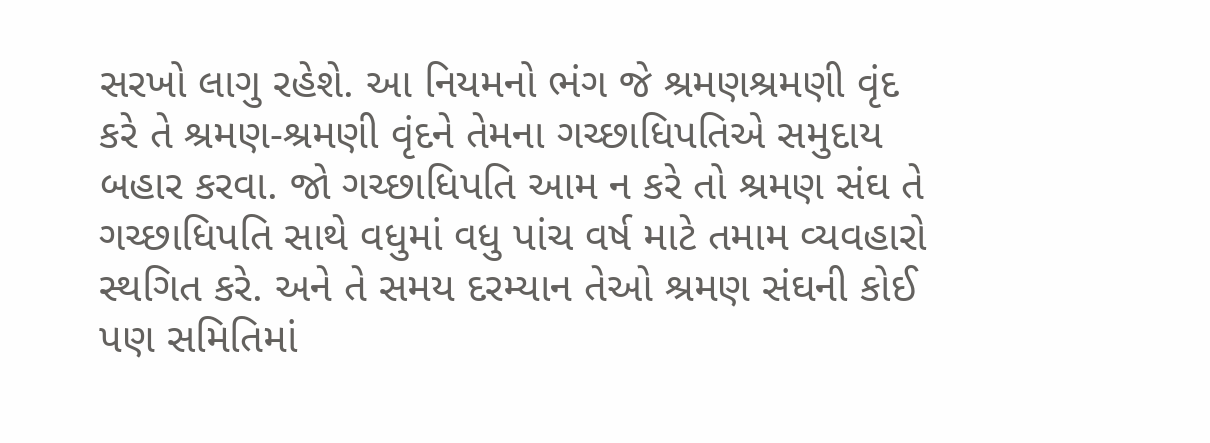સરખો લાગુ રહેશે. આ નિયમનો ભંગ જે શ્રમણશ્રમણી વૃંદ કરે તે શ્રમણ-શ્રમણી વૃંદને તેમના ગચ્છાધિપતિએ સમુદાય બહાર કરવા. જો ગચ્છાધિપતિ આમ ન કરે તો શ્રમણ સંઘ તે ગચ્છાધિપતિ સાથે વધુમાં વધુ પાંચ વર્ષ માટે તમામ વ્યવહારો સ્થગિત કરે. અને તે સમય દરમ્યાન તેઓ શ્રમણ સંઘની કોઈ પણ સમિતિમાં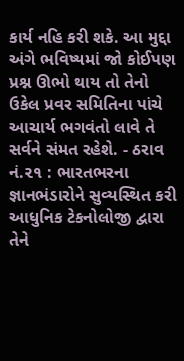કાર્ય નહિ કરી શકે. આ મુદ્દા અંગે ભવિષ્યમાં જો કોઈપણ પ્રશ્ન ઊભો થાય તો તેનો ઉકેલ પ્રવર સમિતિના પાંચે આચાર્ય ભગવંતો લાવે તે સર્વને સંમત રહેશે. - ઠરાવ નં.૨૧ : ભારતભરના જ્ઞાનભંડારોને સુવ્યસ્થિત કરી આધુનિક ટેકનોલોજી દ્વારા તેને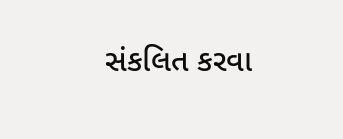સંકલિત કરવા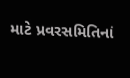માટે પ્રવરસમિતિનાં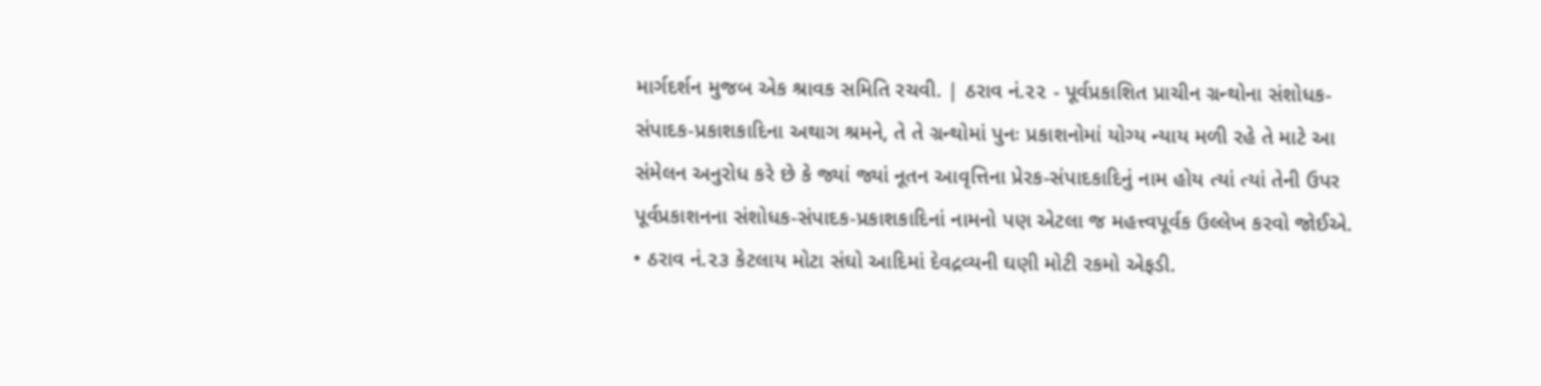માર્ગદર્શન મુજબ એક શ્રાવક સમિતિ રચવી. | ઠરાવ નં.૨૨ - પૂર્વપ્રકાશિત પ્રાચીન ગ્રન્થોના સંશોધક-સંપાદક-પ્રકાશકાદિના અથાગ શ્રમને, તે તે ગ્રન્થોમાં પુનઃ પ્રકાશનોમાં યોગ્ય ન્યાય મળી રહે તે માટે આ સંમેલન અનુરોધ કરે છે કે જ્યાં જ્યાં નૂતન આવૃત્તિના પ્રેરક-સંપાદકાદિનું નામ હોય ત્યાં ત્યાં તેની ઉપર પૂર્વપ્રકાશનના સંશોધક-સંપાદક-પ્રકાશકાદિનાં નામનો પણ એટલા જ મહત્ત્વપૂર્વક ઉલ્લેખ કરવો જોઈએ. • ઠરાવ નં.૨૩ કેટલાય મોટા સંઘો આદિમાં દેવદ્રવ્યની ઘણી મોટી રકમો એફડી.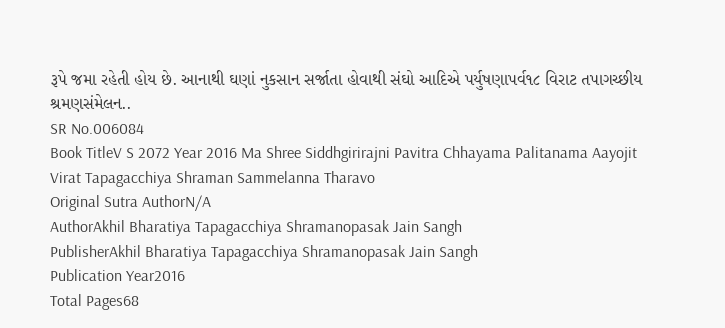રૂપે જમા રહેતી હોય છે. આનાથી ઘણાં નુકસાન સર્જાતા હોવાથી સંઘો આદિએ પર્યુષણાપર્વ૧૮ વિરાટ તપાગચ્છીય શ્રમણસંમેલન..
SR No.006084
Book TitleV S 2072 Year 2016 Ma Shree Siddhgirirajni Pavitra Chhayama Palitanama Aayojit Virat Tapagacchiya Shraman Sammelanna Tharavo
Original Sutra AuthorN/A
AuthorAkhil Bharatiya Tapagacchiya Shramanopasak Jain Sangh
PublisherAkhil Bharatiya Tapagacchiya Shramanopasak Jain Sangh
Publication Year2016
Total Pages68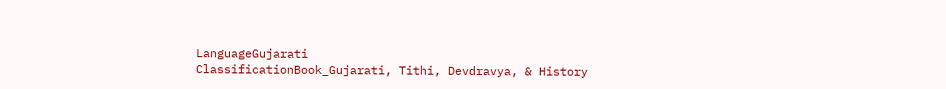LanguageGujarati
ClassificationBook_Gujarati, Tithi, Devdravya, & History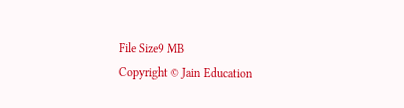File Size9 MB
Copyright © Jain Education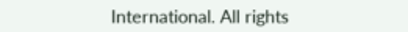International. All rights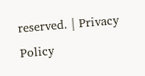reserved. | Privacy Policy